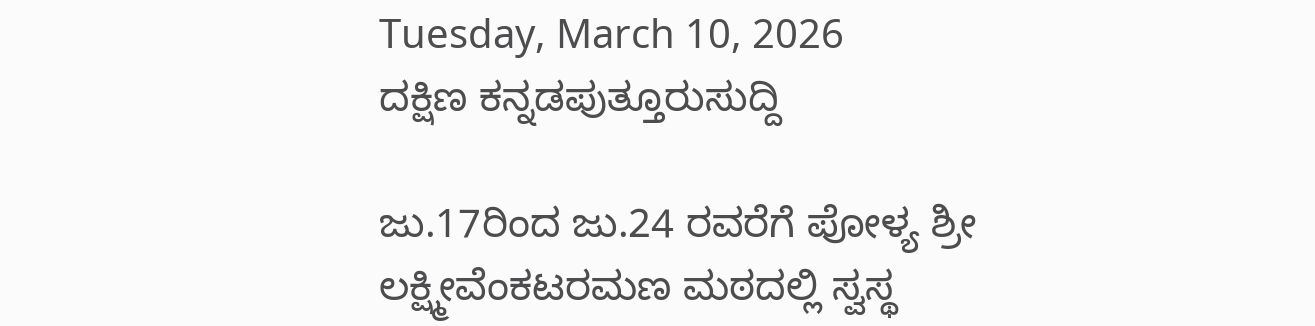Tuesday, March 10, 2026
ದಕ್ಷಿಣ ಕನ್ನಡಪುತ್ತೂರುಸುದ್ದಿ

ಜು.17ರಿಂದ ಜು.24 ರವರೆಗೆ ಪೋಳ್ಯ ಶ್ರೀ ಲಕ್ಷ್ಮೀವೆಂಕಟರಮಣ ಮಠದಲ್ಲಿ ಸ್ವಸ್ಥ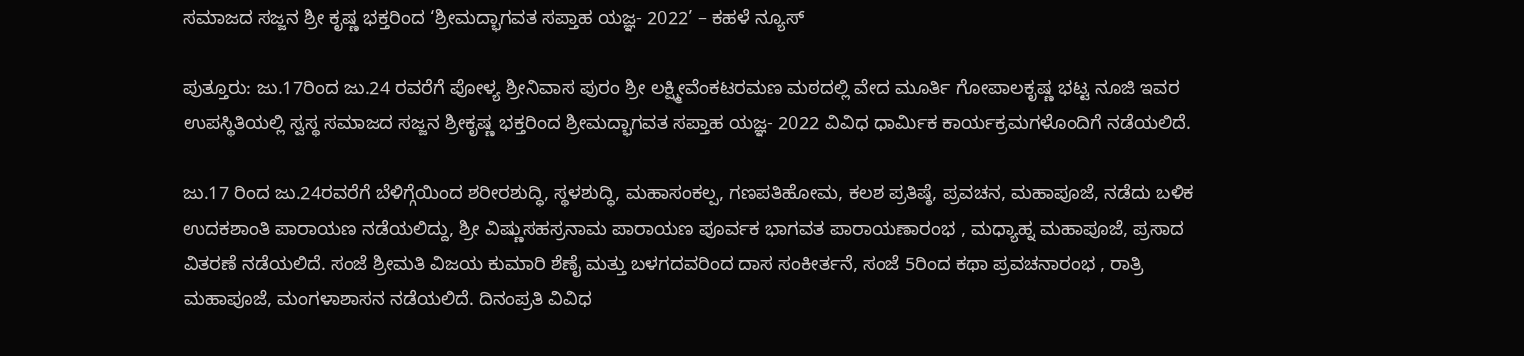ಸಮಾಜದ ಸಜ್ಜನ ಶ್ರೀ ಕೃಷ್ಣ ಭಕ್ತರಿಂದ ‘ಶ್ರೀಮದ್ಭಾಗವತ ಸಪ್ತಾಹ ಯಜ್ಞ- 2022’ – ಕಹಳೆ ನ್ಯೂಸ್

ಪುತ್ತೂರು: ಜು.17ರಿಂದ ಜು.24 ರವರೆಗೆ ಪೋಳ್ಯ ಶ್ರೀನಿವಾಸ ಪುರಂ ಶ್ರೀ ಲಕ್ಷ್ಮೀವೆಂಕಟರಮಣ ಮಠದಲ್ಲಿ ವೇದ ಮೂರ್ತಿ ಗೋಪಾಲಕೃಷ್ಣ ಭಟ್ಟ ನೂಜಿ ಇವರ ಉಪಸ್ಥಿತಿಯಲ್ಲಿ ಸ್ವಸ್ಥ ಸಮಾಜದ ಸಜ್ಜನ ಶ್ರೀಕೃಷ್ಣ ಭಕ್ತರಿಂದ ಶ್ರೀಮದ್ಭಾಗವತ ಸಪ್ತಾಹ ಯಜ್ಞ- 2022 ವಿವಿಧ ಧಾರ್ಮಿಕ ಕಾರ್ಯಕ್ರಮಗಳೊಂದಿಗೆ ನಡೆಯಲಿದೆ.

ಜು.17 ರಿಂದ ಜು.24ರವರೆಗೆ ಬೆಳಿಗ್ಗೆಯಿಂದ ಶರೀರಶುದ್ಧಿ, ಸ್ಥಳಶುದ್ಧಿ, ಮಹಾಸಂಕಲ್ಪ, ಗಣಪತಿಹೋಮ, ಕಲಶ ಪ್ರತಿಷ್ಠೆ, ಪ್ರವಚನ, ಮಹಾಪೂಜೆ, ನಡೆದು ಬಳಿಕ ಉದಕಶಾಂತಿ ಪಾರಾಯಣ ನಡೆಯಲಿದ್ದು, ಶ್ರೀ ವಿಷ್ಣುಸಹಸ್ರನಾಮ ಪಾರಾಯಣ ಪೂರ್ವಕ ಭಾಗವತ ಪಾರಾಯಣಾರಂಭ , ಮಧ್ಯಾಹ್ನ ಮಹಾಪೂಜೆ, ಪ್ರಸಾದ ವಿತರಣೆ ನಡೆಯಲಿದೆ. ಸಂಜೆ ಶ್ರೀಮತಿ ವಿಜಯ ಕುಮಾರಿ ಶೆಣೈ ಮತ್ತು ಬಳಗದವರಿಂದ ದಾಸ ಸಂಕೀರ್ತನೆ, ಸಂಜೆ 5ರಿಂದ ಕಥಾ ಪ್ರವಚನಾರಂಭ , ರಾತ್ರಿ ಮಹಾಪೂಜೆ, ಮಂಗಳಾಶಾಸನ ನಡೆಯಲಿದೆ. ದಿನಂಪ್ರತಿ ವಿವಿಧ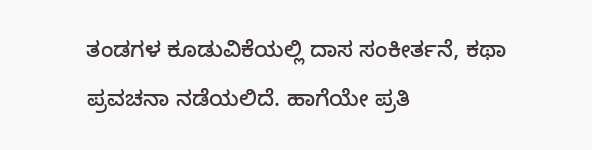ತಂಡಗಳ ಕೂಡುವಿಕೆಯಲ್ಲಿ ದಾಸ ಸಂಕೀರ್ತನೆ, ಕಥಾ ಪ್ರವಚನಾ ನಡೆಯಲಿದೆ. ಹಾಗೆಯೇ ಪ್ರತಿ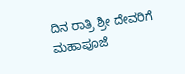ದಿನ ರಾತ್ರಿ ಶ್ರೀ ದೇವರಿಗೆ ಮಹಾಪೂಜೆ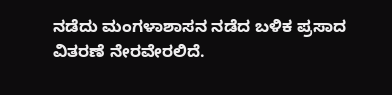ನಡೆದು ಮಂಗಳಾಶಾಸನ ನಡೆದ ಬಳಿಕ ಪ್ರಸಾದ ವಿತರಣೆ ನೇರವೇರಲಿದೆ.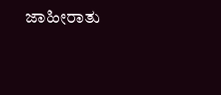ಜಾಹೀರಾತು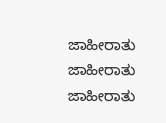ಜಾಹೀರಾತು
ಜಾಹೀರಾತು
ಜಾಹೀರಾತು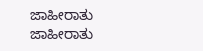ಜಾಹೀರಾತು
ಜಾಹೀರಾತು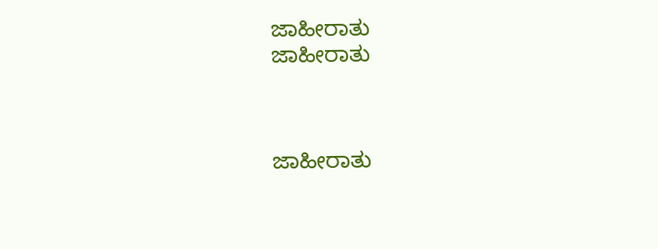ಜಾಹೀರಾತು
ಜಾಹೀರಾತು



ಜಾಹೀರಾತು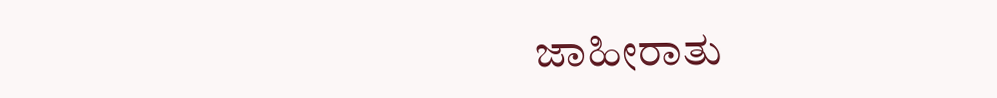ಜಾಹೀರಾತು